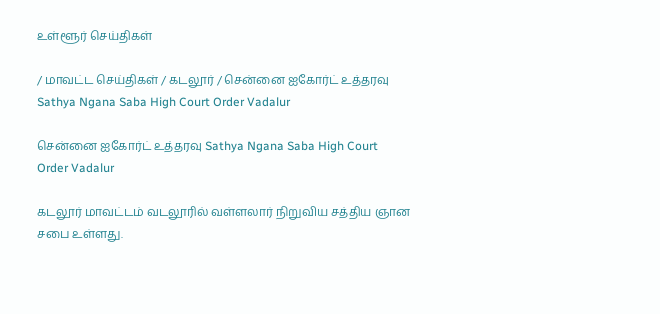உள்ளூர் செய்திகள்

/ மாவட்ட செய்திகள் / கடலூர் / சென்னை ஐகோர்ட் உத்தரவு Sathya Ngana Saba High Court Order Vadalur

சென்னை ஐகோர்ட் உத்தரவு Sathya Ngana Saba High Court Order Vadalur

கடலூர் மாவட்டம் வடலூரில் வள்ளலார் நிறுவிய சத்திய ஞான சபை உள்ளது.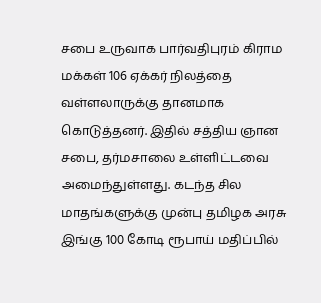சபை உருவாக பார்வதிபுரம் கிராம மக்கள் 106 ஏக்கர் நிலத்தை வள்ளலாருக்கு தானமாக கொடுத்தனர். இதில் சத்திய ஞான சபை, தர்மசாலை உள்ளிட்டவை அமைந்துள்ளது. கடந்த சில மாதங்களுக்கு முன்பு தமிழக அரசு இங்கு 100 கோடி ரூபாய் மதிப்பில்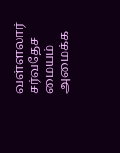வள்ளலார் சர்வதேச மையம் அமைக்க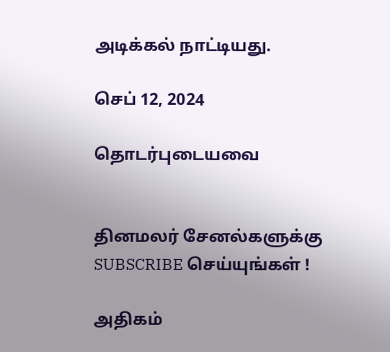அடிக்கல் நாட்டியது.

செப் 12, 2024

தொடர்புடையவை


தினமலர் சேனல்களுக்கு SUBSCRIBE செய்யுங்கள் !

அதிகம்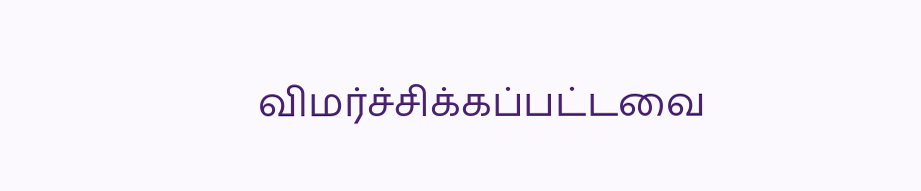விமர்ச்சிக்கப்பட்டவை